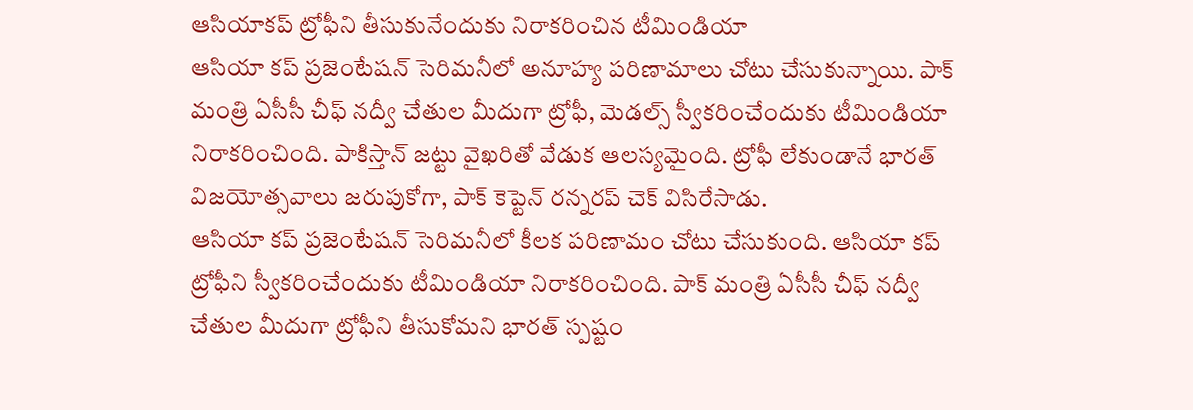ఆసియాకప్ ట్రోఫీని తీసుకునేందుకు నిరాకరించిన టీమిండియా
ఆసియా కప్ ప్రజెంటేషన్ సెరిమనీలో అనూహ్య పరిణామాలు చోటు చేసుకున్నాయి. పాక్ మంత్రి ఏసీసీ చీఫ్ నద్వీ చేతుల మీదుగా ట్రోఫీ, మెడల్స్ స్వీకరించేందుకు టీమిండియా నిరాకరించింది. పాకిస్తాన్ జట్టు వైఖరితో వేడుక ఆలస్యమైంది. ట్రోఫీ లేకుండానే భారత్ విజయోత్సవాలు జరుపుకోగా, పాక్ కెప్టెన్ రన్నరప్ చెక్ విసిరేసాడు.
ఆసియా కప్ ప్రజెంటేషన్ సెరిమనీలో కీలక పరిణామం చోటు చేసుకుంది. ఆసియా కప్ ట్రోఫీని స్వీకరించేందుకు టీమిండియా నిరాకరించింది. పాక్ మంత్రి ఏసీసీ చీఫ్ నద్వీ చేతుల మీదుగా ట్రోఫీని తీసుకోమని భారత్ స్పష్టం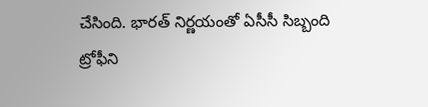చేసింది. భారత్ నిర్ణయంతో ఏసీసీ సిబ్బంది ట్రోఫీని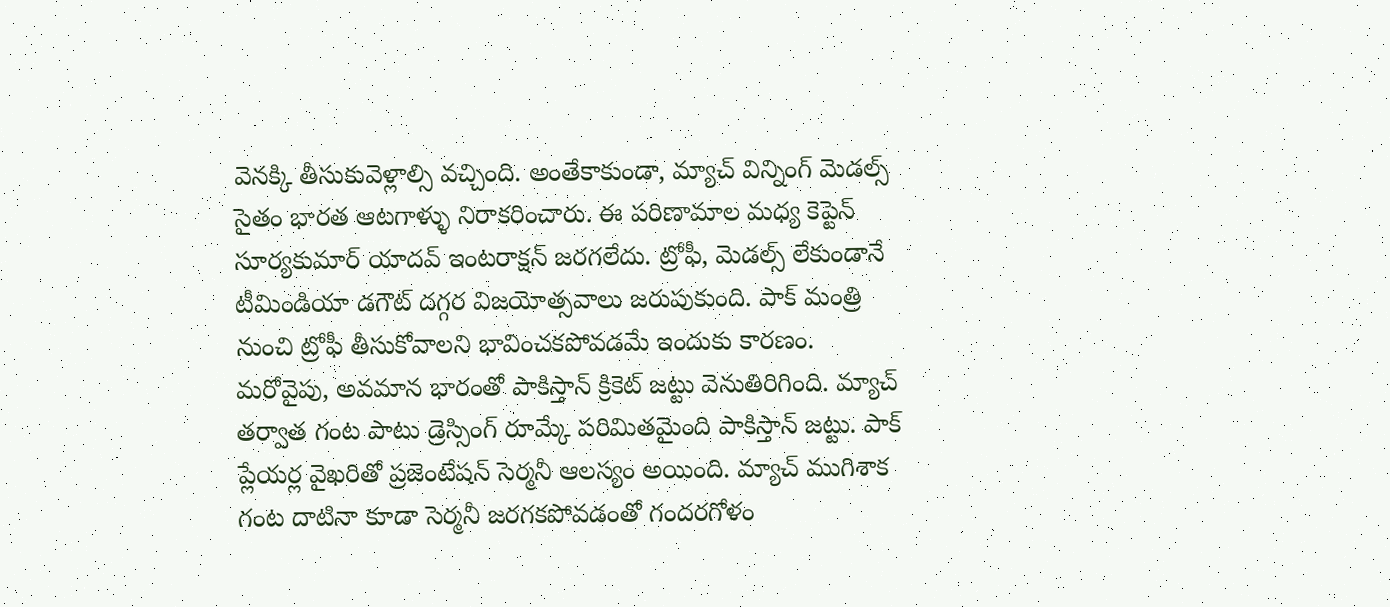వెనక్కి తీసుకువెళ్లాల్సి వచ్చింది. అంతేకాకుండా, మ్యాచ్ విన్నింగ్ మెడల్స్ సైతం భారత ఆటగాళ్ళు నిరాకరించారు. ఈ పరిణామాల మధ్య కెప్టెన్ సూర్యకుమార్ యాదవ్ ఇంటరాక్షన్ జరగలేదు. ట్రోఫీ, మెడల్స్ లేకుండానే టీమిండియా డగౌట్ దగ్గర విజయోత్సవాలు జరుపుకుంది. పాక్ మంత్రి నుంచి ట్రోఫీ తీసుకోవాలని భావించకపోవడమే ఇందుకు కారణం. మరోవైపు, అవమాన భారంతో పాకిస్తాన్ క్రికెట్ జట్టు వెనుతిరిగింది. మ్యాచ్ తర్వాత గంట పాటు డ్రెస్సింగ్ రూమ్కే పరిమితమైంది పాకిస్తాన్ జట్టు. పాక్ ప్లేయర్ల వైఖరితో ప్రజెంటేషన్ సెర్మనీ ఆలస్యం అయింది. మ్యాచ్ ముగిశాక గంట దాటినా కూడా సెర్మనీ జరగకపోవడంతో గందరగోళం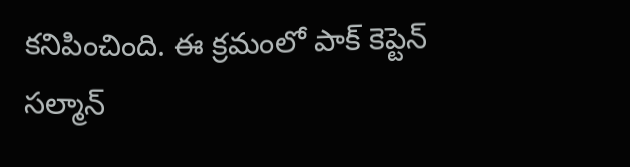కనిపించింది. ఈ క్రమంలో పాక్ కెప్టెన్ సల్మాన్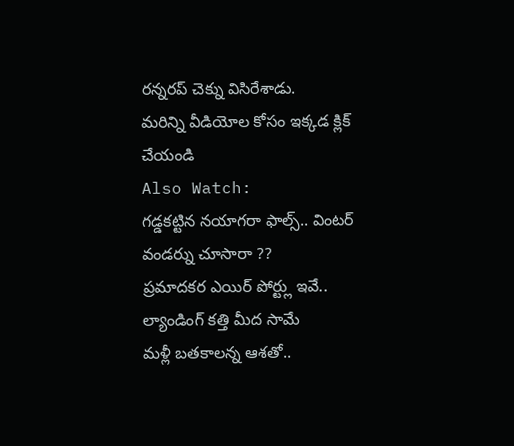రన్నరప్ చెక్ను విసిరేశాడు.
మరిన్ని వీడియోల కోసం ఇక్కడ క్లిక్ చేయండి
Also Watch:
గడ్డకట్టిన నయాగరా ఫాల్స్.. వింటర్ వండర్ను చూసారా ??
ప్రమాదకర ఎయిర్ పోర్ట్లు ఇవే.. ల్యాండింగ్ కత్తి మీద సామే
మళ్లీ బతకాలన్న ఆశతో..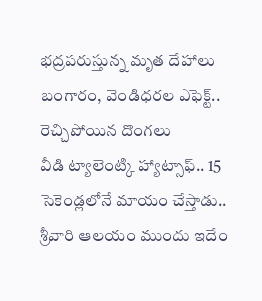భద్రపరుస్తున్న మృత దేహాలు
బంగారం, వెండిధరల ఎఫెక్ట్.. రెచ్చిపోయిన దొంగలు
వీడి ట్యాలెంట్కి హ్యాట్సాఫ్.. 15 సెకెండ్లలోనే మాయం చేస్తాడు..
శ్రీవారి ఆలయం ముందు ఇదేం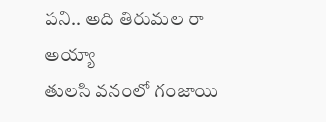పని.. అది తిరుమల రా అయ్యా
తులసి వనంలో గంజాయి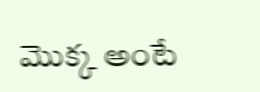మొక్క అంటే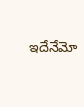ఇదేనేమో